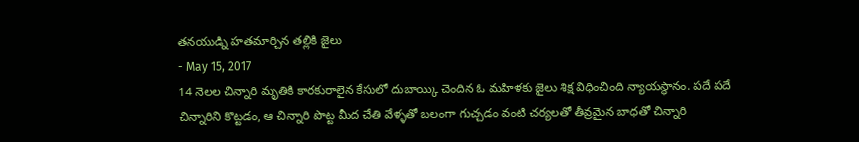తనయుడ్ని హతమార్చిన తల్లికి జైలు
- May 15, 2017
14 నెలల చిన్నారి మృతికి కారకురాలైన కేసులో దుబాయ్కి చెందిన ఓ మహిళకు జైలు శిక్ష విధించింది న్యాయస్థానం. పదే పదే చిన్నారిని కొట్టడం, ఆ చిన్నారి పొట్ట మీద చేతి వేళ్ళతో బలంగా గుచ్చడం వంటి చర్యలతో తీవ్రమైన బాధతో చిన్నారి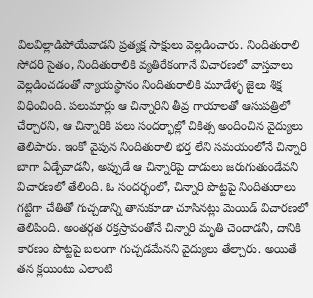విలవిల్లాడిపోయేవాడని ప్రత్యక్ష సాక్షులు వెల్లడించారు. నిందితురాలి సోదరి సైతం, నిందితురాలికి వ్యతిరేకంగానే విచారణలో వాస్తవాలు వెల్లడించడంతో న్యాయస్థానం నిందితురాలికి మూడేళ్ళ జైలు శిక్ష విధించింది. పలుమార్లు ఆ చిన్నారిని తీవ్ర గాయాలతో ఆసుపత్రిలో చేర్చారని, ఆ చిన్నారికి పలు సందర్భాల్లో చికిత్స అందించిన వైద్యులు తెలిపారు. ఇంకో వైపున నిందితురాలి భర్త లేని సమయంలోనే చిన్నారి బాగా ఏడ్చేవాడనీ, అప్పుడే ఆ చిన్నారిపై దాడులు జరుగుతుండేవని విచారణలో తేలింది. ఓ సందర్భంలో, చిన్నారి పొట్టపై నిందితురాలు గట్టిగా చేతితో గుచ్చడాన్ని తానుకూడా చూసినట్లు మెయిడ్ విచారణలో తెలిపింది. అంతర్గత రక్తస్రావంతోనే చిన్నారి మృతి చెందాడనీ, దానికి కారణం పొట్టపై బలంగా గుచ్చడమేనని వైద్యులు తేల్చారు. అయితే తన క్లయింటు ఎలాంటి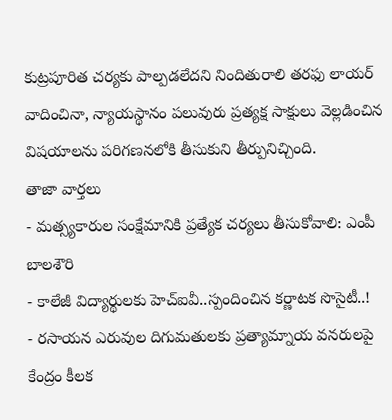కుట్రపూరిత చర్యకు పాల్పడలేదని నిందితురాలి తరఫు లాయర్ వాదించినా, న్యాయస్థానం పలువురు ప్రత్యక్ష సాక్షులు వెల్లడించిన విషయాలను పరిగణనలోకి తీసుకుని తీర్పునిచ్చింది.
తాజా వార్తలు
- మత్స్యకారుల సంక్షేమానికి ప్రత్యేక చర్యలు తీసుకోవాలి: ఎంపీ బాలశౌరి
- కాలేజీ విద్యార్థులకు హెచ్ఐవీ..స్పందించిన కర్ణాటక సొసైటీ..!
- రసాయన ఎరువుల దిగుమతులకు ప్రత్యామ్నాయ వనరులపై కేంద్రం కీలక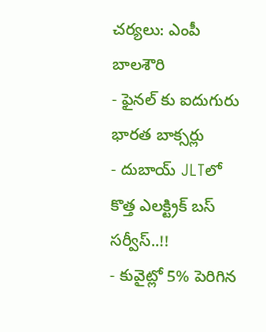చర్యలు: ఎంపీ బాలశౌరి
- ఫైనల్ కు ఐదుగురు భారత బాక్సర్లు
- దుబాయ్ JLTలో కొత్త ఎలక్ట్రిక్ బస్ సర్వీస్..!!
- కువైట్లో 5% పెరిగిన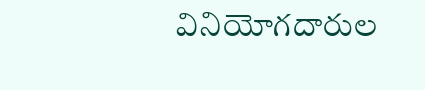వినియోగదారుల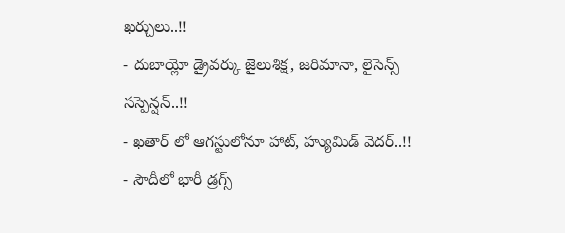ఖర్చులు..!!
- దుబాయ్లో డ్రైవర్కు జైలుశిక్ష, జరిమానా, లైసెన్స్ సస్పెన్షన్..!!
- ఖతార్ లో ఆగస్టులోనూ హాట్, హ్యుమిడ్ వెదర్..!!
- సౌదీలో భారీ డ్రగ్స్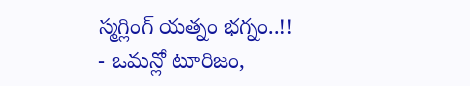స్మగ్లింగ్ యత్నం భగ్నం..!!
- ఒమన్లో టూరిజం,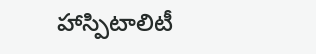హాస్పిటాలిటీ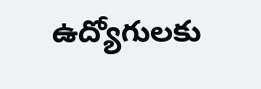ఉద్యోగులకు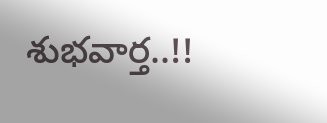శుభవార్త..!!